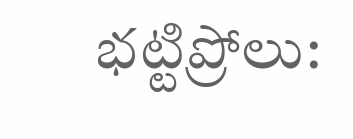భట్టిప్రోలు: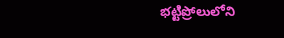భట్టిప్రోలులోని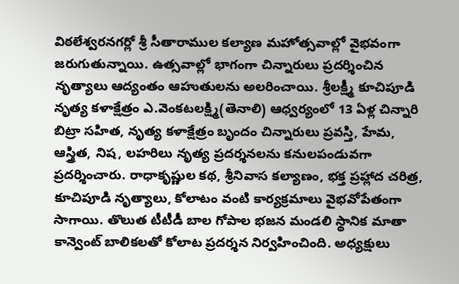విఠలేశ్వరనగర్లో శ్రీ సీతారాముల కల్యాణ మహోత్సవాల్లో వైభవంగా జరుగుతున్నాయి. ఉత్సవాల్లో భాగంగా చిన్నారులు ప్రదర్శించిన నృత్యాలు ఆద్యంతం ఆహుతులను అలరించాయి. శ్రీలక్ష్మీ కూచిపూడి నృత్య కళాక్షేత్రం ఎ.వెంకటలక్ష్మి(తెనాలి) ఆధ్వర్యంలో 13 ఏళ్ల చిన్నారి బిట్రా సహిత, నృత్య కళాక్షేత్రం బృందం చిన్నారులు ప్రవస్తి, హేమ, ఆస్త్రిత, నిష, లహరిలు నృత్య ప్రదర్శనలను కనులపండువగా ప్రదర్శించారు. రాధాకృష్ణుల కథ, శ్రీనివాస కల్యాణం, భక్త ప్రహ్లాద చరిత్ర, కూచిపూడి నృత్యాలు, కోలాటం వంటి కార్యక్రమాలు వైభవోపేతంగా సాగాయి. తొలుత టీటీడీ బాల గోపాల భజన మండలి స్థానిక మాతా కాన్వెంట్ బాలికలతో కోలాట ప్రదర్శన నిర్వహించింది. అధ్యక్షులు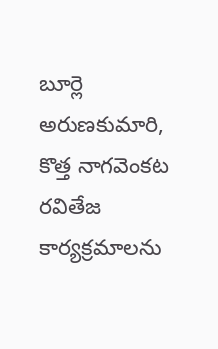బూర్లె అరుణకుమారి, కొత్త నాగవెంకట రవితేజ కార్యక్రమాలను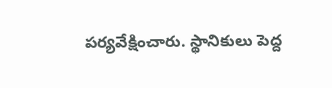పర్యవేక్షించారు. స్థానికులు పెద్ద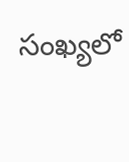సంఖ్యలో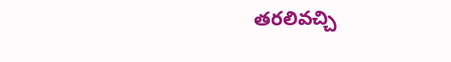తరలివచ్చి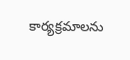కార్యక్రమాలను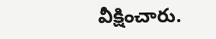వీక్షించారు.